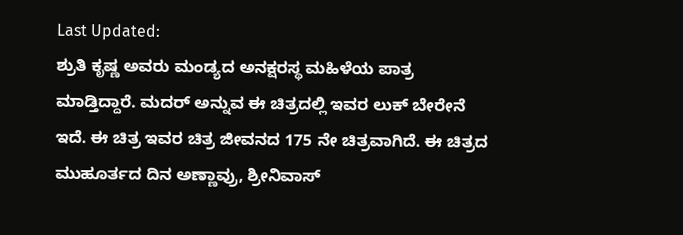Last Updated:
ಶ್ರುತಿ ಕೃಷ್ಣ ಅವರು ಮಂಡ್ಯದ ಅನಕ್ಷರಸ್ಥ ಮಹಿಳೆಯ ಪಾತ್ರ ಮಾಡ್ತಿದ್ದಾರೆ. ಮದರ್ ಅನ್ನುವ ಈ ಚಿತ್ರದಲ್ಲಿ ಇವರ ಲುಕ್ ಬೇರೇನೆ ಇದೆ. ಈ ಚಿತ್ರ ಇವರ ಚಿತ್ರ ಜೀವನದ 175 ನೇ ಚಿತ್ರವಾಗಿದೆ. ಈ ಚಿತ್ರದ ಮುಹೂರ್ತದ ದಿನ ಅಣ್ಣಾವ್ರು, ಶ್ರೀನಿವಾಸ್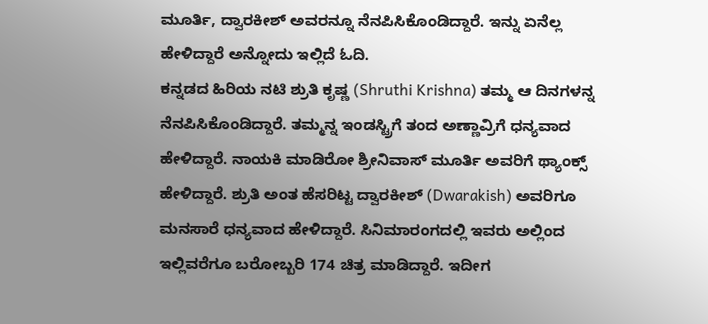ಮೂರ್ತಿ, ದ್ವಾರಕೀಶ್ ಅವರನ್ನೂ ನೆನಪಿಸಿಕೊಂಡಿದ್ದಾರೆ. ಇನ್ನು ಏನೆಲ್ಲ ಹೇಳಿದ್ದಾರೆ ಅನ್ನೋದು ಇಲ್ಲಿದೆ ಓದಿ.
ಕನ್ನಡದ ಹಿರಿಯ ನಟಿ ಶ್ರುತಿ ಕೃಷ್ಣ (Shruthi Krishna) ತಮ್ಮ ಆ ದಿನಗಳನ್ನ ನೆನಪಿಸಿಕೊಂಡಿದ್ದಾರೆ. ತಮ್ಮನ್ನ ಇಂಡಸ್ಟ್ರಿಗೆ ತಂದ ಅಣ್ಣಾವ್ರಿಗೆ ಧನ್ಯವಾದ ಹೇಳಿದ್ದಾರೆ. ನಾಯಕಿ ಮಾಡಿರೋ ಶ್ರೀನಿವಾಸ್ ಮೂರ್ತಿ ಅವರಿಗೆ ಥ್ಯಾಂಕ್ಸ್ ಹೇಳಿದ್ದಾರೆ. ಶ್ರುತಿ ಅಂತ ಹೆಸರಿಟ್ಟ ದ್ವಾರಕೀಶ್ (Dwarakish) ಅವರಿಗೂ ಮನಸಾರೆ ಧನ್ಯವಾದ ಹೇಳಿದ್ದಾರೆ. ಸಿನಿಮಾರಂಗದಲ್ಲಿ ಇವರು ಅಲ್ಲಿಂದ ಇಲ್ಲಿವರೆಗೂ ಬರೋಬ್ಬರಿ 174 ಚಿತ್ರ ಮಾಡಿದ್ದಾರೆ. ಇದೀಗ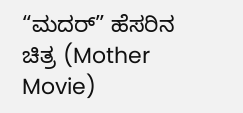“ಮದರ್” ಹೆಸರಿನ ಚಿತ್ರ (Mother Movie)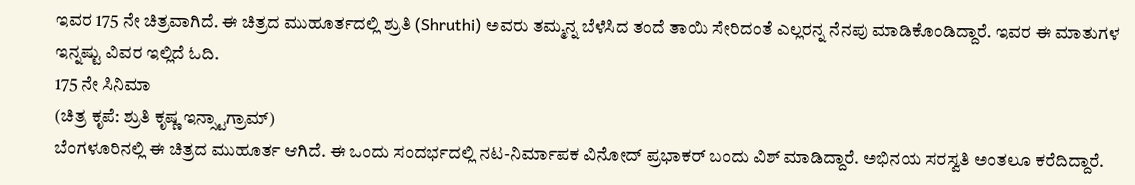ಇವರ 175 ನೇ ಚಿತ್ರವಾಗಿದೆ. ಈ ಚಿತ್ರದ ಮುಹೂರ್ತದಲ್ಲಿ ಶ್ರುತಿ (Shruthi) ಅವರು ತಮ್ಮನ್ನ ಬೆಳೆಸಿದ ತಂದೆ ತಾಯಿ ಸೇರಿದಂತೆ ಎಲ್ಲರನ್ನ ನೆನಪು ಮಾಡಿಕೊಂಡಿದ್ದಾರೆ. ಇವರ ಈ ಮಾತುಗಳ ಇನ್ನಷ್ಟು ವಿವರ ಇಲ್ಲಿದೆ ಓದಿ.
175 ನೇ ಸಿನಿಮಾ
(ಚಿತ್ರ ಕೃಪೆ: ಶ್ರುತಿ ಕೃಷ್ಣ ಇನ್ಸ್ಟಾಗ್ರಾಮ್)
ಬೆಂಗಳೂರಿನಲ್ಲಿ ಈ ಚಿತ್ರದ ಮುಹೂರ್ತ ಆಗಿದೆ. ಈ ಒಂದು ಸಂದರ್ಭದಲ್ಲಿ ನಟ-ನಿರ್ಮಾಪಕ ವಿನೋದ್ ಪ್ರಭಾಕರ್ ಬಂದು ವಿಶ್ ಮಾಡಿದ್ದಾರೆ. ಅಭಿನಯ ಸರಸ್ವತಿ ಅಂತಲೂ ಕರೆದಿದ್ದಾರೆ.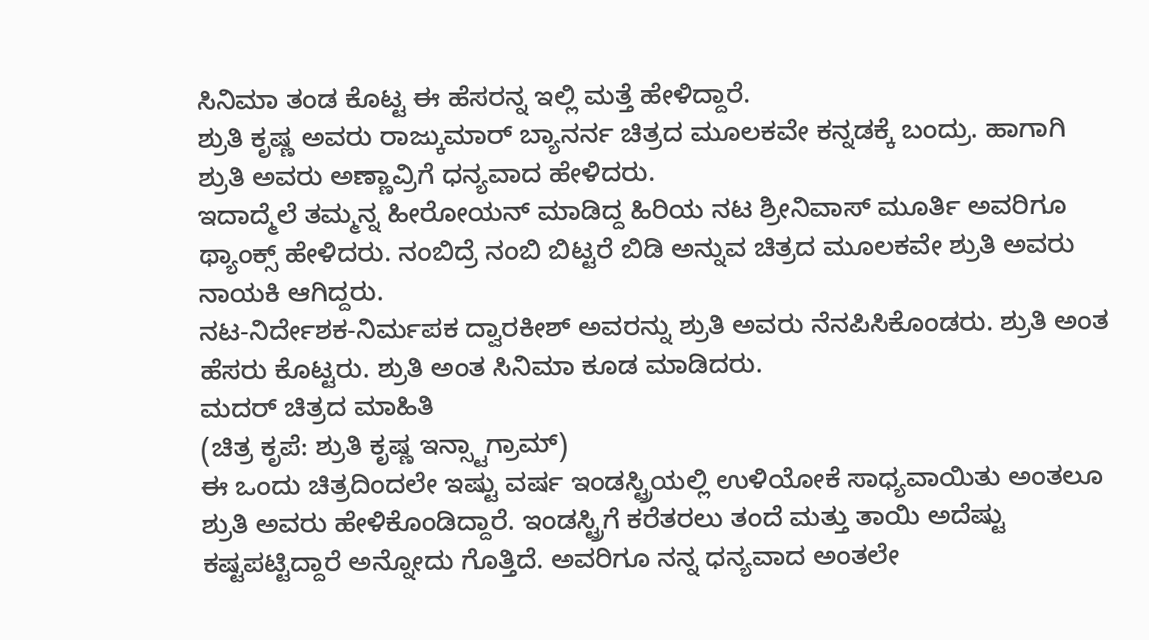ಸಿನಿಮಾ ತಂಡ ಕೊಟ್ಟ ಈ ಹೆಸರನ್ನ ಇಲ್ಲಿ ಮತ್ತೆ ಹೇಳಿದ್ದಾರೆ.
ಶ್ರುತಿ ಕೃಷ್ಣ ಅವರು ರಾಜ್ಕುಮಾರ್ ಬ್ಯಾನರ್ನ ಚಿತ್ರದ ಮೂಲಕವೇ ಕನ್ನಡಕ್ಕೆ ಬಂದ್ರು. ಹಾಗಾಗಿ ಶ್ರುತಿ ಅವರು ಅಣ್ಣಾವ್ರಿಗೆ ಧನ್ಯವಾದ ಹೇಳಿದರು.
ಇದಾದ್ಮೆಲೆ ತಮ್ಮನ್ನ ಹೀರೋಯನ್ ಮಾಡಿದ್ದ ಹಿರಿಯ ನಟ ಶ್ರೀನಿವಾಸ್ ಮೂರ್ತಿ ಅವರಿಗೂ ಥ್ಯಾಂಕ್ಸ್ ಹೇಳಿದರು. ನಂಬಿದ್ರೆ ನಂಬಿ ಬಿಟ್ಟರೆ ಬಿಡಿ ಅನ್ನುವ ಚಿತ್ರದ ಮೂಲಕವೇ ಶ್ರುತಿ ಅವರು ನಾಯಕಿ ಆಗಿದ್ದರು.
ನಟ-ನಿರ್ದೇಶಕ-ನಿರ್ಮಪಕ ದ್ವಾರಕೀಶ್ ಅವರನ್ನು ಶ್ರುತಿ ಅವರು ನೆನಪಿಸಿಕೊಂಡರು. ಶ್ರುತಿ ಅಂತ ಹೆಸರು ಕೊಟ್ಟರು. ಶ್ರುತಿ ಅಂತ ಸಿನಿಮಾ ಕೂಡ ಮಾಡಿದರು.
ಮದರ್ ಚಿತ್ರದ ಮಾಹಿತಿ
(ಚಿತ್ರ ಕೃಪೆ: ಶ್ರುತಿ ಕೃಷ್ಣ ಇನ್ಸ್ಟಾಗ್ರಾಮ್)
ಈ ಒಂದು ಚಿತ್ರದಿಂದಲೇ ಇಷ್ಟು ವರ್ಷ ಇಂಡಸ್ಟ್ರಿಯಲ್ಲಿ ಉಳಿಯೋಕೆ ಸಾಧ್ಯವಾಯಿತು ಅಂತಲೂ ಶ್ರುತಿ ಅವರು ಹೇಳಿಕೊಂಡಿದ್ದಾರೆ. ಇಂಡಸ್ಟ್ರಿಗೆ ಕರೆತರಲು ತಂದೆ ಮತ್ತು ತಾಯಿ ಅದೆಷ್ಟು ಕಷ್ಟಪಟ್ಟಿದ್ದಾರೆ ಅನ್ನೋದು ಗೊತ್ತಿದೆ. ಅವರಿಗೂ ನನ್ನ ಧನ್ಯವಾದ ಅಂತಲೇ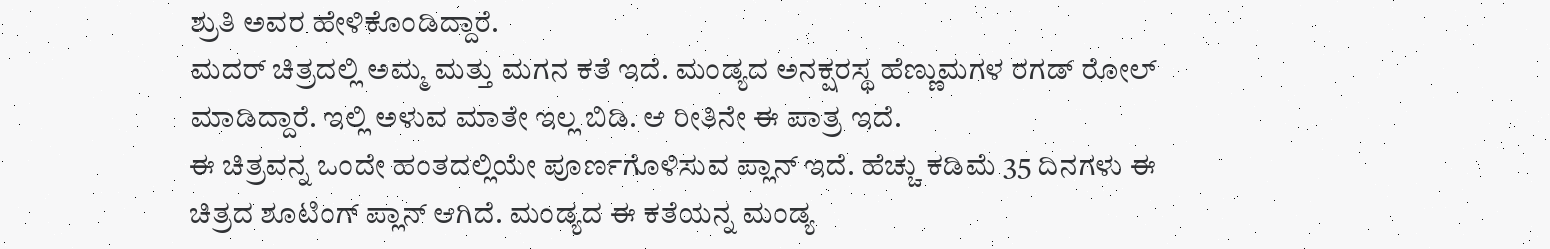ಶ್ರುತಿ ಅವರ ಹೇಳಿಕೊಂಡಿದ್ದಾರೆ.
ಮದರ್ ಚಿತ್ರದಲ್ಲಿ ಅಮ್ಮ ಮತ್ತು ಮಗನ ಕತೆ ಇದೆ. ಮಂಡ್ಯದ ಅನಕ್ಷರಸ್ಥ ಹೆಣ್ಣುಮಗಳ ರಗಡ್ ರೋಲ್ ಮಾಡಿದ್ದಾರೆ. ಇಲ್ಲಿ ಅಳುವ ಮಾತೇ ಇಲ್ಲ ಬಿಡಿ. ಆ ರೀತಿನೇ ಈ ಪಾತ್ರ ಇದೆ.
ಈ ಚಿತ್ರವನ್ನ ಒಂದೇ ಹಂತದಲ್ಲಿಯೇ ಪೂರ್ಣಗೊಳಿಸುವ ಪ್ಲಾನ್ ಇದೆ. ಹೆಚ್ಚು ಕಡಿಮೆ 35 ದಿನಗಳು ಈ ಚಿತ್ರದ ಶೂಟಿಂಗ್ ಪ್ಲಾನ್ ಆಗಿದೆ. ಮಂಡ್ಯದ ಈ ಕತೆಯನ್ನ ಮಂಡ್ಯ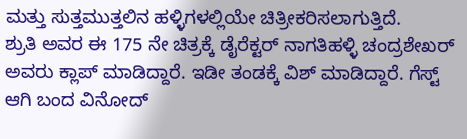ಮತ್ತು ಸುತ್ತಮುತ್ತಲಿನ ಹಳ್ಳಿಗಳಲ್ಲಿಯೇ ಚಿತ್ರೀಕರಿಸಲಾಗುತ್ತಿದೆ.
ಶ್ರುತಿ ಅವರ ಈ 175 ನೇ ಚಿತ್ರಕ್ಕೆ ಡೈರೆಕ್ಟರ್ ನಾಗತಿಹಳ್ಳಿ ಚಂದ್ರಶೇಖರ್ ಅವರು ಕ್ಲಾಪ್ ಮಾಡಿದ್ದಾರೆ. ಇಡೀ ತಂಡಕ್ಕೆ ವಿಶ್ ಮಾಡಿದ್ದಾರೆ. ಗೆಸ್ಟ್ ಆಗಿ ಬಂದ ವಿನೋದ್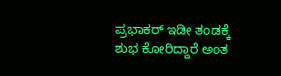ಪ್ರಭಾಕರ್ ಇಡೀ ತಂಡಕ್ಕೆ ಶುಭ ಕೋರಿದ್ದಾರೆ ಅಂತ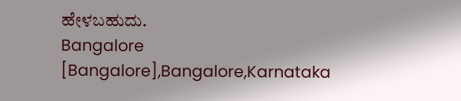ಹೇಳಬಹುದು.
Bangalore [Bangalore],Bangalore,Karnataka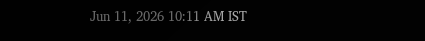Jun 11, 2026 10:11 AM IST